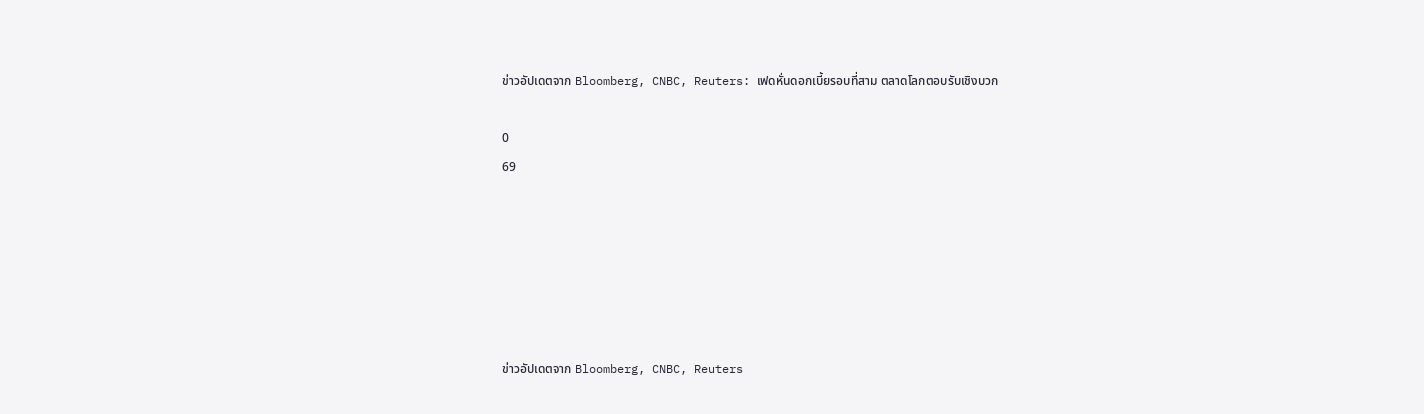ข่าวอัปเดตจาก Bloomberg, CNBC, Reuters: เฟดหั่นดอกเบี้ยรอบที่สาม ตลาดโลกตอบรับเชิงบวก

0
69






ข่าวอัปเดตจาก Bloomberg, CNBC, Reuters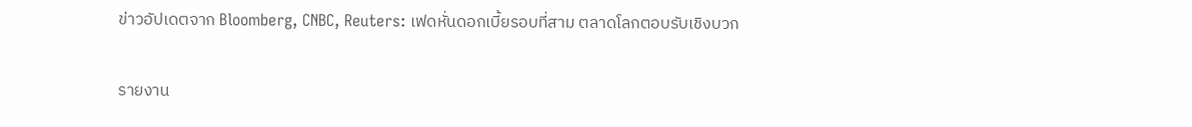ข่าวอัปเดตจาก Bloomberg, CNBC, Reuters: เฟดหั่นดอกเบี้ยรอบที่สาม ตลาดโลกตอบรับเชิงบวก

รายงาน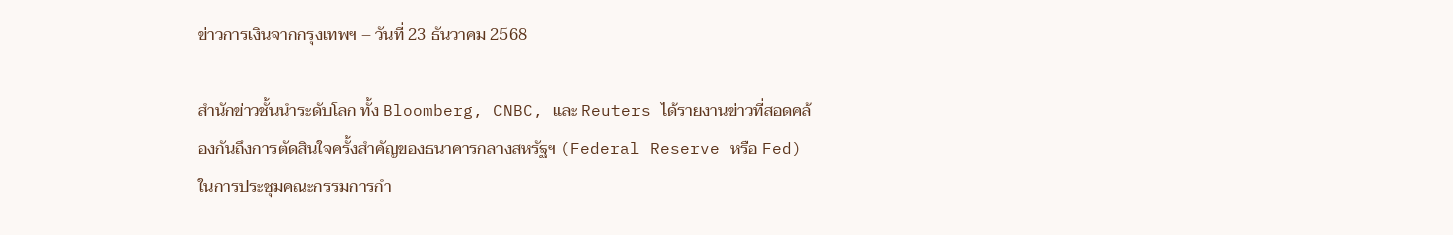ข่าวการเงินจากกรุงเทพฯ – วันที่ 23 ธันวาคม 2568

สำนักข่าวชั้นนำระดับโลก ทั้ง Bloomberg, CNBC, และ Reuters ได้รายงานข่าวที่สอดคล้องกันถึงการตัดสินใจครั้งสำคัญของธนาคารกลางสหรัฐฯ (Federal Reserve หรือ Fed) ในการประชุมคณะกรรมการกำ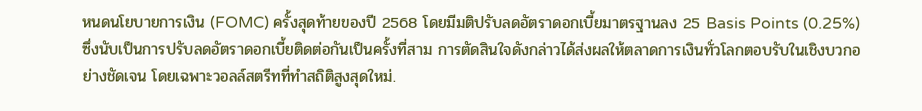หนดนโยบายการเงิน (FOMC) ครั้งสุดท้ายของปี 2568 โดยมีมติปรับลดอัตราดอกเบี้ยมาตรฐานลง 25 Basis Points (0.25%) ซึ่งนับเป็นการปรับลดอัตราดอกเบี้ยติดต่อกันเป็นครั้งที่สาม การตัดสินใจดังกล่าวได้ส่งผลให้ตลาดการเงินทั่วโลกตอบรับในเชิงบวกอย่างชัดเจน โดยเฉพาะวอลล์สตรีทที่ทำสถิติสูงสุดใหม่.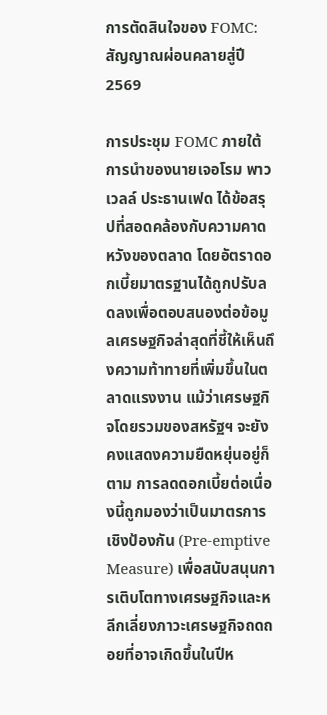การตัดสินใจของ FOMC: สัญญาณผ่อนคลายสู่ปี 2569

การประชุม FOMC ภายใต้การนำของนายเจอโรม พาวเวลล์ ประธานเฟด ได้ข้อสรุปที่สอดคล้องกับความคาดหวังของตลาด โดยอัตราดอกเบี้ยมาตรฐานได้ถูกปรับลดลงเพื่อตอบสนองต่อข้อมูลเศรษฐกิจล่าสุดที่ชี้ให้เห็นถึงความท้าทายที่เพิ่มขึ้นในตลาดแรงงาน แม้ว่าเศรษฐกิจโดยรวมของสหรัฐฯ จะยังคงแสดงความยืดหยุ่นอยู่ก็ตาม การลดดอกเบี้ยต่อเนื่องนี้ถูกมองว่าเป็นมาตรการเชิงป้องกัน (Pre-emptive Measure) เพื่อสนับสนุนการเติบโตทางเศรษฐกิจและหลีกเลี่ยงภาวะเศรษฐกิจถดถอยที่อาจเกิดขึ้นในปีห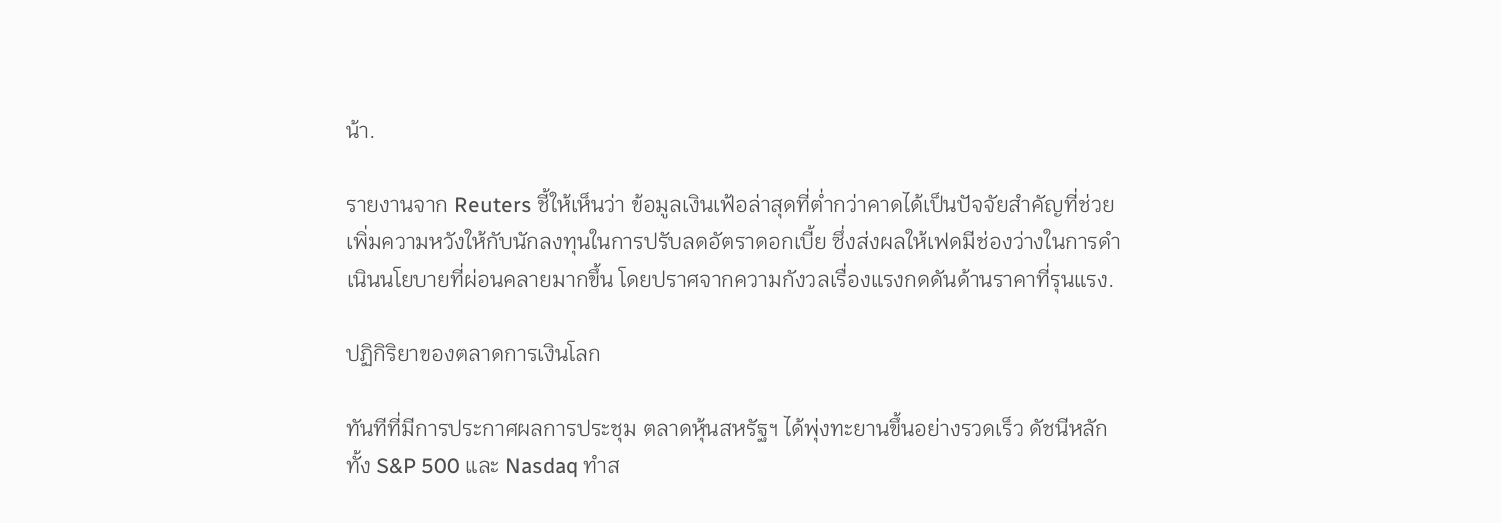น้า.

รายงานจาก Reuters ชี้ให้เห็นว่า ข้อมูลเงินเฟ้อล่าสุดที่ต่ำกว่าคาดได้เป็นปัจจัยสำคัญที่ช่วยเพิ่มความหวังให้กับนักลงทุนในการปรับลดอัตราดอกเบี้ย ซึ่งส่งผลให้เฟดมีช่องว่างในการดำเนินนโยบายที่ผ่อนคลายมากขึ้น โดยปราศจากความกังวลเรื่องแรงกดดันด้านราคาที่รุนแรง.

ปฏิกิริยาของตลาดการเงินโลก

ทันทีที่มีการประกาศผลการประชุม ตลาดหุ้นสหรัฐฯ ได้พุ่งทะยานขึ้นอย่างรวดเร็ว ดัชนีหลักทั้ง S&P 500 และ Nasdaq ทำส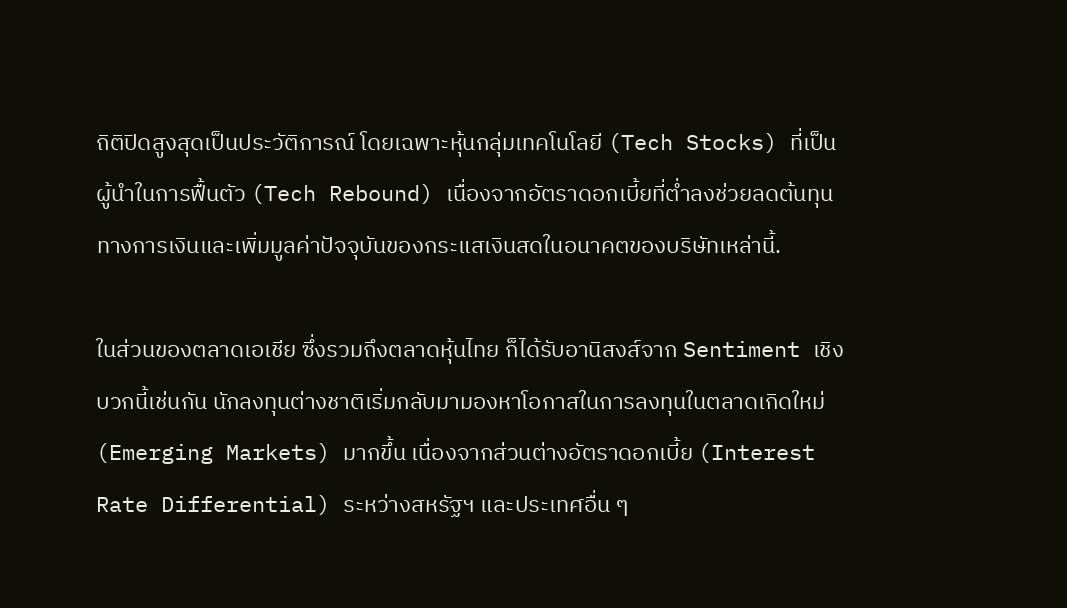ถิติปิดสูงสุดเป็นประวัติการณ์ โดยเฉพาะหุ้นกลุ่มเทคโนโลยี (Tech Stocks) ที่เป็นผู้นำในการฟื้นตัว (Tech Rebound) เนื่องจากอัตราดอกเบี้ยที่ต่ำลงช่วยลดต้นทุนทางการเงินและเพิ่มมูลค่าปัจจุบันของกระแสเงินสดในอนาคตของบริษัทเหล่านี้.

ในส่วนของตลาดเอเชีย ซึ่งรวมถึงตลาดหุ้นไทย ก็ได้รับอานิสงส์จาก Sentiment เชิงบวกนี้เช่นกัน นักลงทุนต่างชาติเริ่มกลับมามองหาโอกาสในการลงทุนในตลาดเกิดใหม่ (Emerging Markets) มากขึ้น เนื่องจากส่วนต่างอัตราดอกเบี้ย (Interest Rate Differential) ระหว่างสหรัฐฯ และประเทศอื่น ๆ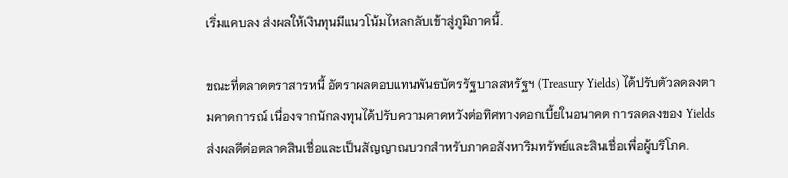เริ่มแคบลง ส่งผลให้เงินทุนมีแนวโน้มไหลกลับเข้าสู่ภูมิภาคนี้.

ขณะที่ตลาดตราสารหนี้ อัตราผลตอบแทนพันธบัตรรัฐบาลสหรัฐฯ (Treasury Yields) ได้ปรับตัวลดลงตามคาดการณ์ เนื่องจากนักลงทุนได้ปรับความคาดหวังต่อทิศทางดอกเบี้ยในอนาคต การลดลงของ Yields ส่งผลดีต่อตลาดสินเชื่อและเป็นสัญญาณบวกสำหรับภาคอสังหาริมทรัพย์และสินเชื่อเพื่อผู้บริโภค.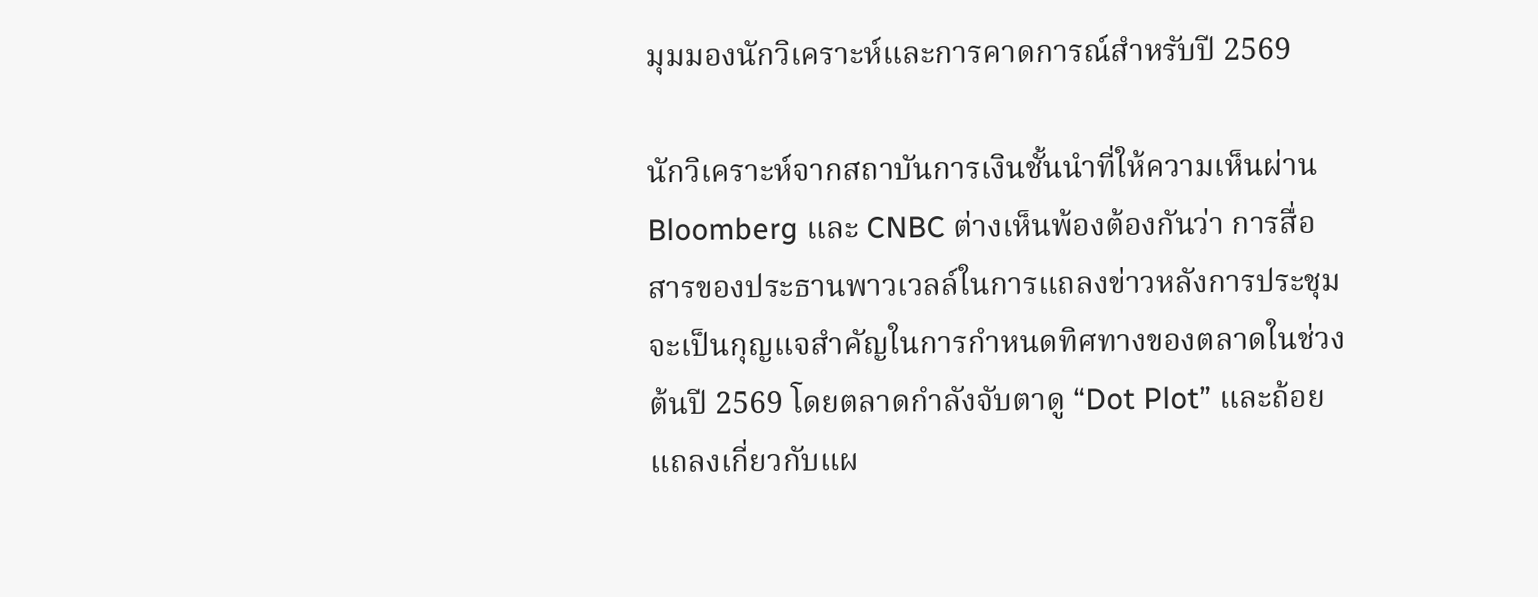มุมมองนักวิเคราะห์และการคาดการณ์สำหรับปี 2569

นักวิเคราะห์จากสถาบันการเงินชั้นนำที่ให้ความเห็นผ่าน Bloomberg และ CNBC ต่างเห็นพ้องต้องกันว่า การสื่อสารของประธานพาวเวลล์ในการแถลงข่าวหลังการประชุม จะเป็นกุญแจสำคัญในการกำหนดทิศทางของตลาดในช่วงต้นปี 2569 โดยตลาดกำลังจับตาดู “Dot Plot” และถ้อยแถลงเกี่ยวกับแผ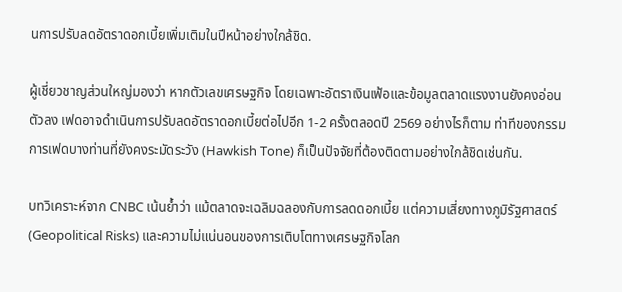นการปรับลดอัตราดอกเบี้ยเพิ่มเติมในปีหน้าอย่างใกล้ชิด.

ผู้เชี่ยวชาญส่วนใหญ่มองว่า หากตัวเลขเศรษฐกิจ โดยเฉพาะอัตราเงินเฟ้อและข้อมูลตลาดแรงงานยังคงอ่อนตัวลง เฟดอาจดำเนินการปรับลดอัตราดอกเบี้ยต่อไปอีก 1-2 ครั้งตลอดปี 2569 อย่างไรก็ตาม ท่าทีของกรรมการเฟดบางท่านที่ยังคงระมัดระวัง (Hawkish Tone) ก็เป็นปัจจัยที่ต้องติดตามอย่างใกล้ชิดเช่นกัน.

บทวิเคราะห์จาก CNBC เน้นย้ำว่า แม้ตลาดจะเฉลิมฉลองกับการลดดอกเบี้ย แต่ความเสี่ยงทางภูมิรัฐศาสตร์ (Geopolitical Risks) และความไม่แน่นอนของการเติบโตทางเศรษฐกิจโลก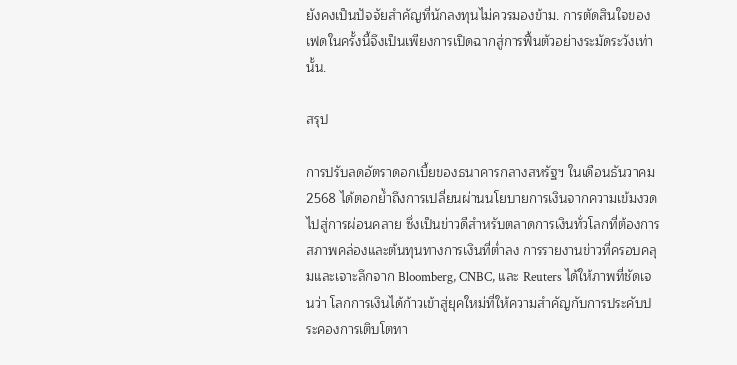ยังคงเป็นปัจจัยสำคัญที่นักลงทุนไม่ควรมองข้าม. การตัดสินใจของเฟดในครั้งนี้จึงเป็นเพียงการเปิดฉากสู่การฟื้นตัวอย่างระมัดระวังเท่านั้น.

สรุป

การปรับลดอัตราดอกเบี้ยของธนาคารกลางสหรัฐฯ ในเดือนธันวาคม 2568 ได้ตอกย้ำถึงการเปลี่ยนผ่านนโยบายการเงินจากความเข้มงวดไปสู่การผ่อนคลาย ซึ่งเป็นข่าวดีสำหรับตลาดการเงินทั่วโลกที่ต้องการสภาพคล่องและต้นทุนทางการเงินที่ต่ำลง การรายงานข่าวที่ครอบคลุมและเจาะลึกจาก Bloomberg, CNBC, และ Reuters ได้ให้ภาพที่ชัดเจนว่า โลกการเงินได้ก้าวเข้าสู่ยุคใหม่ที่ให้ความสำคัญกับการประคับประคองการเติบโตทา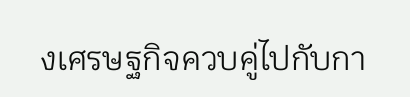งเศรษฐกิจควบคู่ไปกับกา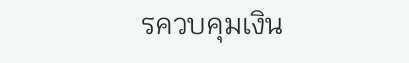รควบคุมเงิน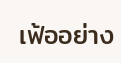เฟ้ออย่าง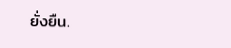ยั่งยืน.